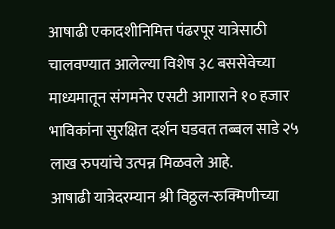आषाढी एकादशीनिमित्त पंढरपूर यात्रेसाठी चालवण्यात आलेल्या विशेष ३८ बससेवेच्या माध्यमातून संगमनेर एसटी आगाराने १० हजार भाविकांना सुरक्षित दर्शन घडवत तब्बल साडे २५ लाख रुपयांचे उत्पन्न मिळवले आहे.
आषाढी यात्रेदरम्यान श्री विठ्ठल-रुक्मिणीच्या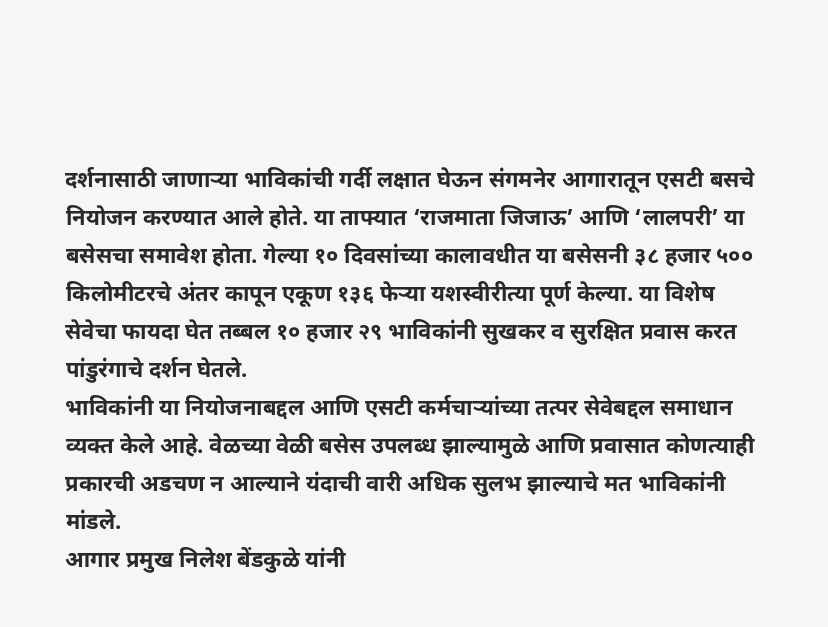दर्शनासाठी जाणाऱ्या भाविकांची गर्दी लक्षात घेऊन संगमनेर आगारातून एसटी बसचे नियोजन करण्यात आले होते. या ताफ्यात ‘राजमाता जिजाऊ’ आणि ‘लालपरी’ या बसेसचा समावेश होता. गेल्या १० दिवसांच्या कालावधीत या बसेसनी ३८ हजार ५०० किलोमीटरचे अंतर कापून एकूण १३६ फेऱ्या यशस्वीरीत्या पूर्ण केल्या. या विशेष सेवेचा फायदा घेत तब्बल १० हजार २९ भाविकांनी सुखकर व सुरक्षित प्रवास करत पांडुरंगाचे दर्शन घेतले.
भाविकांनी या नियोजनाबद्दल आणि एसटी कर्मचाऱ्यांच्या तत्पर सेवेबद्दल समाधान व्यक्त केले आहे. वेळच्या वेळी बसेस उपलब्ध झाल्यामुळे आणि प्रवासात कोणत्याही प्रकारची अडचण न आल्याने यंदाची वारी अधिक सुलभ झाल्याचे मत भाविकांनी मांडले.
आगार प्रमुख निलेश बेंडकुळे यांनी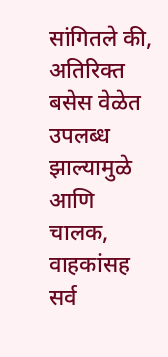सांगितले की, अतिरिक्त बसेस वेळेत उपलब्ध झाल्यामुळे आणि चालक, वाहकांसह सर्व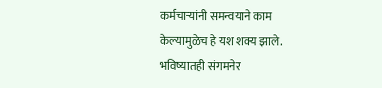कर्मचाऱ्यांनी समन्वयाने काम केल्यामुळेच हे यश शक्य झाले. भविष्यातही संगमनेर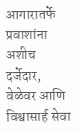आगारातर्फे प्रवाशांना अशीच दर्जेदार, वेळेवर आणि विश्वासार्ह सेवा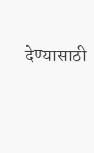देण्यासाठी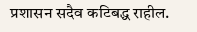प्रशासन सदैव कटिबद्ध राहील.